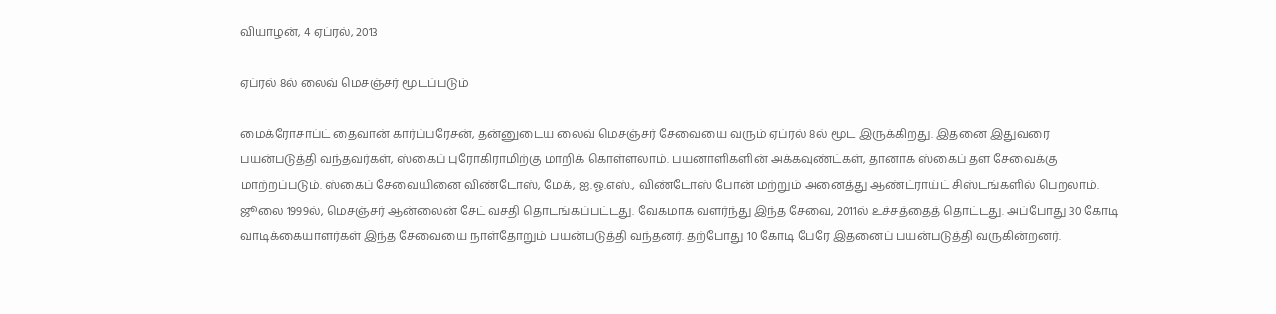வியாழன், 4 ஏப்ரல், 2013

ஏப்ரல் 8ல் லைவ் மெசஞ்சர் மூடப்படும்

மைக்ரோசாப்ட் தைவான் கார்ப்பரேசன், தன்னுடைய லைவ் மெசஞ்சர் சேவையை வரும் ஏப்ரல் 8ல் மூட இருக்கிறது. இதனை இதுவரை பயன்படுத்தி வந்தவர்கள், ஸ்கைப் புரோகிராமிற்கு மாறிக் கொள்ளலாம். பயனாளிகளின் அக்கவுண்ட்கள், தானாக ஸ்கைப் தள சேவைக்கு மாற்றப்படும். ஸ்கைப் சேவையினை விண்டோஸ், மேக், ஐ.ஓ.எஸ்., விண்டோஸ் போன் மற்றும் அனைத்து ஆண்ட்ராய்ட் சிஸ்டங்களில் பெறலாம். ஜூலை 1999ல், மெசஞ்சர் ஆன்லைன் சேட் வசதி தொடங்கப்பட்டது. வேகமாக வளர்ந்து இந்த சேவை, 2011ல் உச்சத்தைத் தொட்டது. அப்போது 30 கோடி வாடிக்கையாளர்கள் இந்த சேவையை நாள்தோறும் பயன்படுத்தி வந்தனர். தற்போது 10 கோடி பேரே இதனைப் பயன்படுத்தி வருகின்றனர்.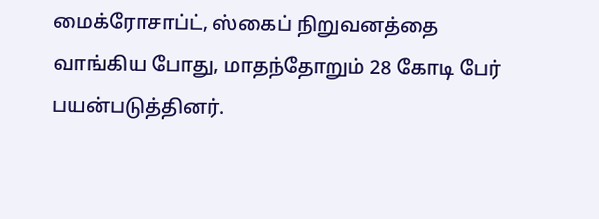மைக்ரோசாப்ட், ஸ்கைப் நிறுவனத்தை வாங்கிய போது, மாதந்தோறும் 28 கோடி பேர் பயன்படுத்தினர்.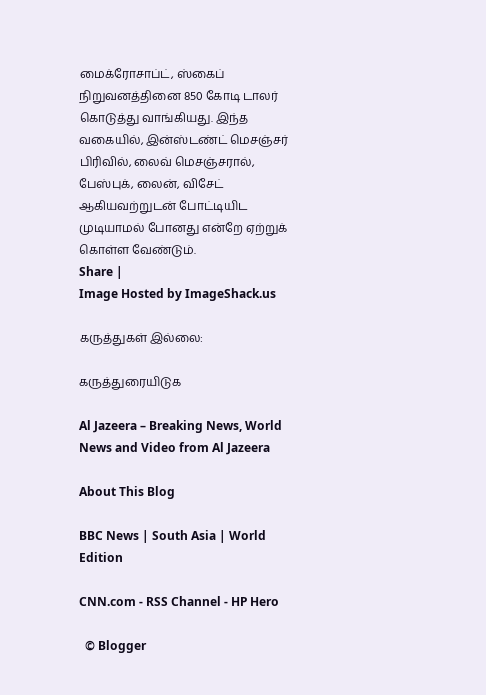மைக்ரோசாப்ட், ஸ்கைப் நிறுவனத்தினை 850 கோடி டாலர் கொடுத்து வாங்கியது. இந்த வகையில், இன்ஸ்டண்ட் மெசஞ்சர் பிரிவில், லைவ் மெசஞ்சரால், பேஸ்புக், லைன், விசேட் ஆகியவற்றுடன் போட்டியிட முடியாமல் போனது என்றே ஏற்றுக் கொள்ள வேண்டும்.
Share |
Image Hosted by ImageShack.us

கருத்துகள் இல்லை:

கருத்துரையிடுக

Al Jazeera – Breaking News, World News and Video from Al Jazeera

About This Blog

BBC News | South Asia | World Edition

CNN.com - RSS Channel - HP Hero

  © Blogger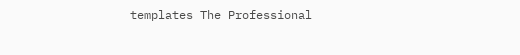templates The Professional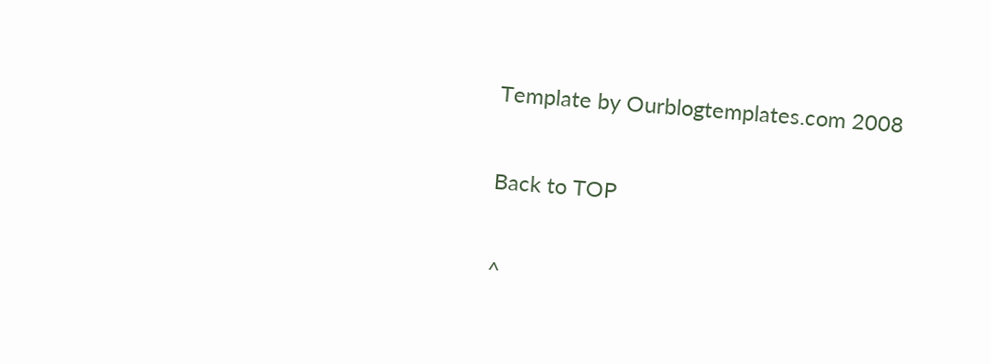Template by Ourblogtemplates.com 2008

Back to TOP

^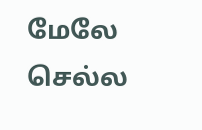மேலே செல்ல